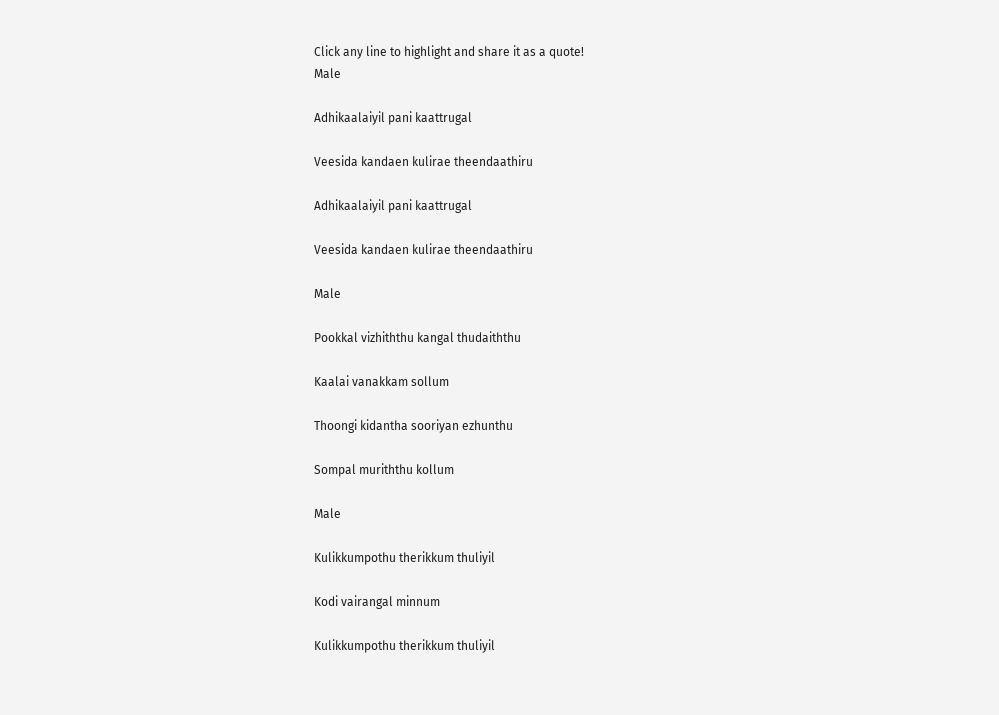Click any line to highlight and share it as a quote!
Male

Adhikaalaiyil pani kaattrugal

Veesida kandaen kulirae theendaathiru

Adhikaalaiyil pani kaattrugal

Veesida kandaen kulirae theendaathiru

Male

Pookkal vizhiththu kangal thudaiththu

Kaalai vanakkam sollum

Thoongi kidantha sooriyan ezhunthu

Sompal muriththu kollum

Male

Kulikkumpothu therikkum thuliyil

Kodi vairangal minnum

Kulikkumpothu therikkum thuliyil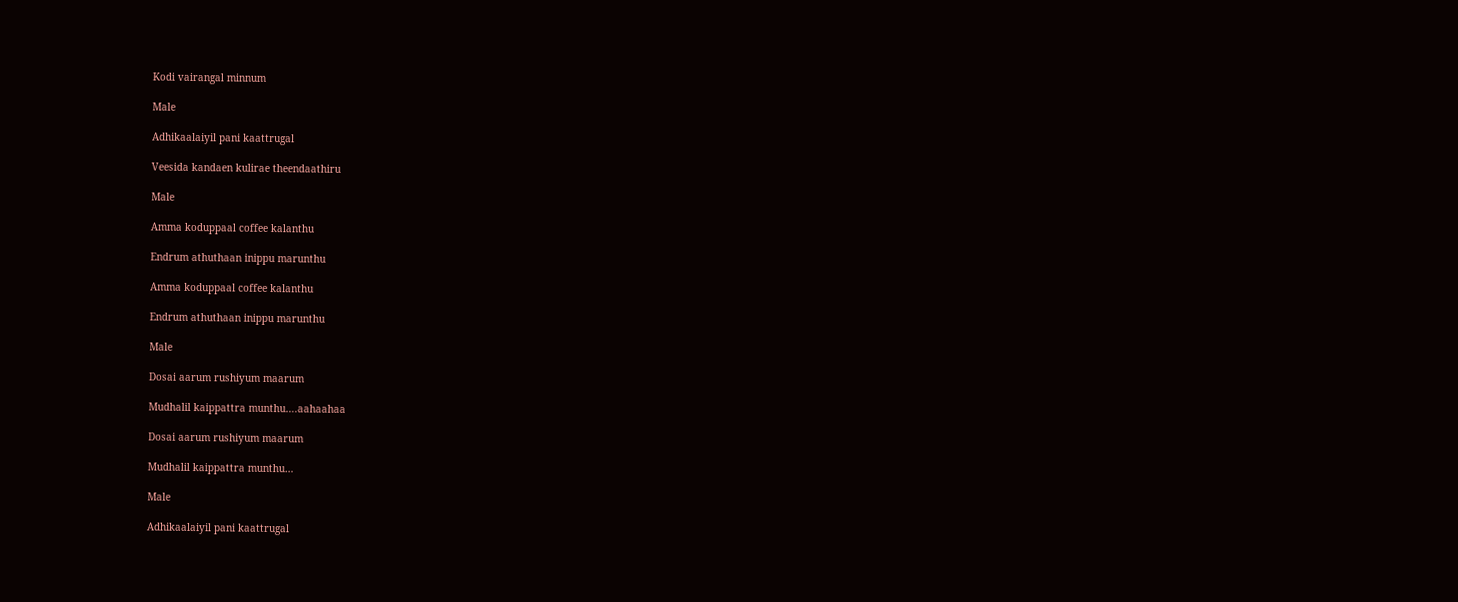Kodi vairangal minnum

Male

Adhikaalaiyil pani kaattrugal

Veesida kandaen kulirae theendaathiru

Male

Amma koduppaal coffee kalanthu

Endrum athuthaan inippu marunthu

Amma koduppaal coffee kalanthu

Endrum athuthaan inippu marunthu

Male

Dosai aarum rushiyum maarum

Mudhalil kaippattra munthu….aahaahaa

Dosai aarum rushiyum maarum

Mudhalil kaippattra munthu…

Male

Adhikaalaiyil pani kaattrugal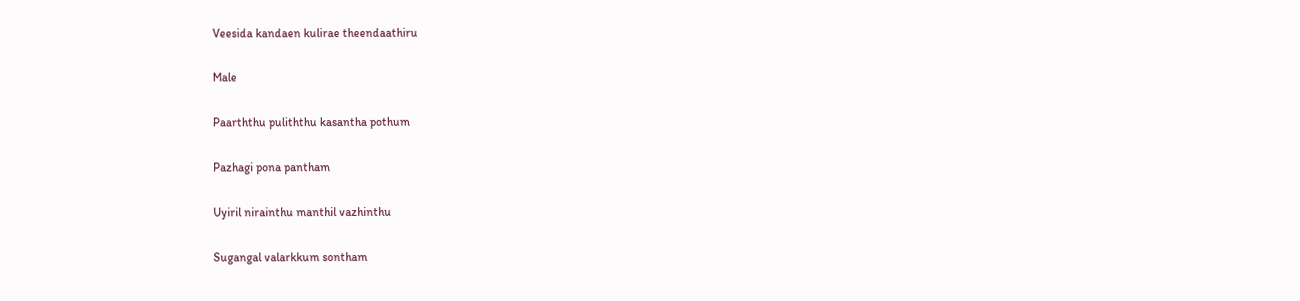Veesida kandaen kulirae theendaathiru

Male

Paarththu puliththu kasantha pothum

Pazhagi pona pantham

Uyiril nirainthu manthil vazhinthu

Sugangal valarkkum sontham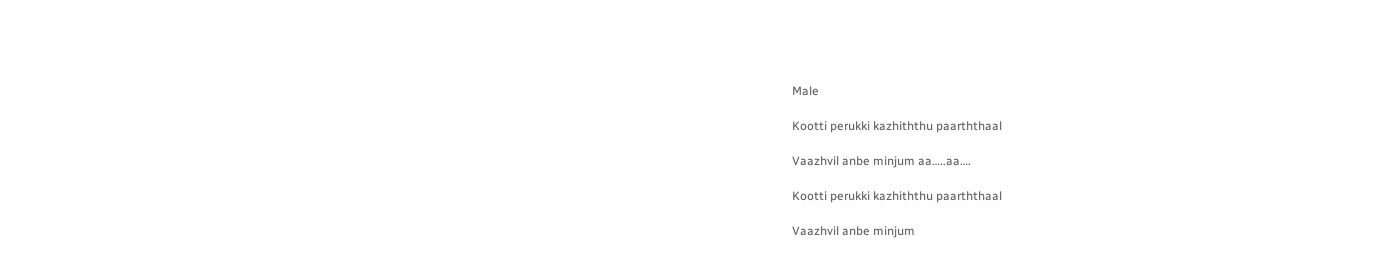Male

Kootti perukki kazhiththu paarththaal

Vaazhvil anbe minjum aa…..aa….

Kootti perukki kazhiththu paarththaal

Vaazhvil anbe minjum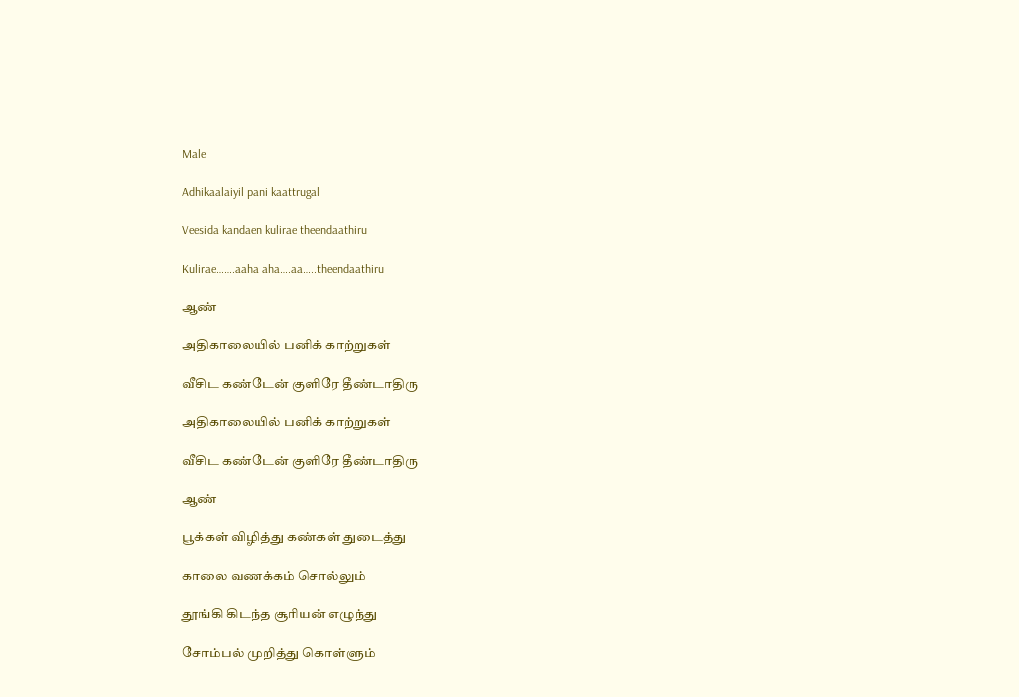Male

Adhikaalaiyil pani kaattrugal

Veesida kandaen kulirae theendaathiru

Kulirae…….aaha aha….aa…..theendaathiru

ஆண்

அதிகாலையில் பனிக் காற்றுகள்

வீசிட கண்டேன் குளிரே தீண்டாதிரு

அதிகாலையில் பனிக் காற்றுகள்

வீசிட கண்டேன் குளிரே தீண்டாதிரு

ஆண்

பூக்கள் விழித்து கண்கள் துடைத்து

காலை வணக்கம் சொல்லும்

தூங்கி கிடந்த சூரியன் எழுந்து

சோம்பல் முறித்து கொள்ளும்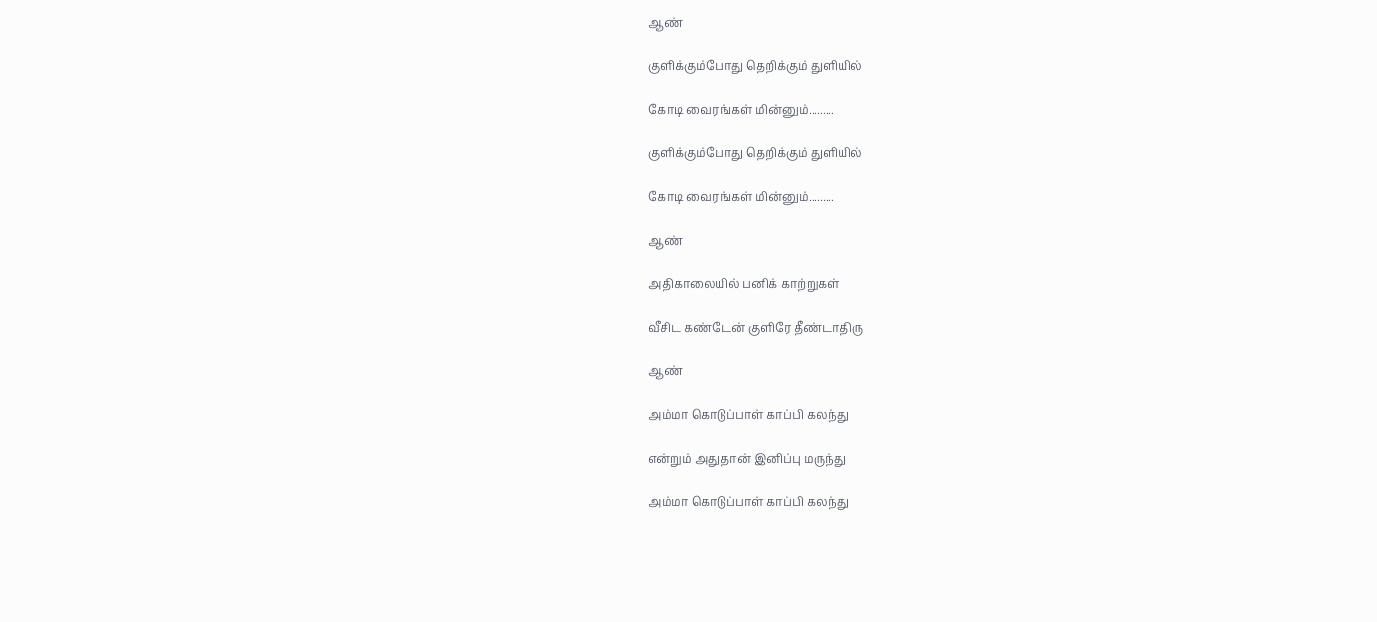ஆண்

குளிக்கும்போது தெறிக்கும் துளியில்

கோடி வைரங்கள் மின்னும்.........

குளிக்கும்போது தெறிக்கும் துளியில்

கோடி வைரங்கள் மின்னும்.........

ஆண்

அதிகாலையில் பனிக் காற்றுகள்

வீசிட கண்டேன் குளிரே தீண்டாதிரு

ஆண்

அம்மா கொடுப்பாள் காப்பி கலந்து

என்றும் அதுதான் இனிப்பு மருந்து

அம்மா கொடுப்பாள் காப்பி கலந்து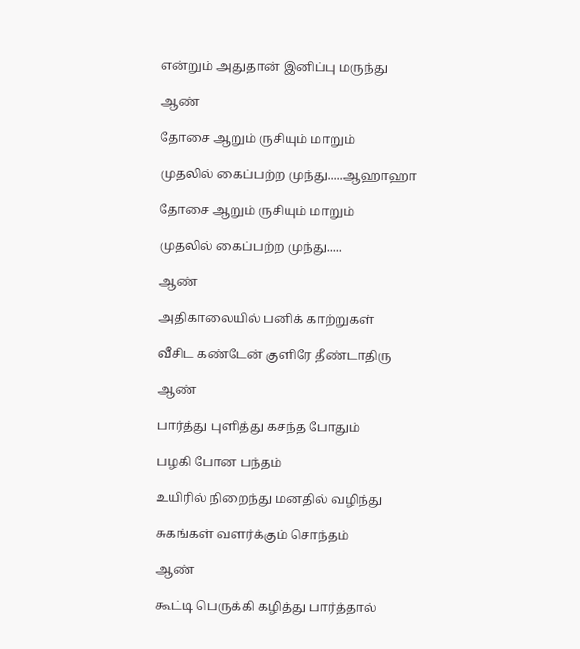என்றும் அதுதான் இனிப்பு மருந்து

ஆண்

தோசை ஆறும் ருசியும் மாறும்

முதலில் கைப்பற்ற முந்து.....ஆஹாஹா

தோசை ஆறும் ருசியும் மாறும்

முதலில் கைப்பற்ற முந்து.....

ஆண்

அதிகாலையில் பனிக் காற்றுகள்

வீசிட கண்டேன் குளிரே தீண்டாதிரு

ஆண்

பார்த்து புளித்து கசந்த போதும்

பழகி போன பந்தம்

உயிரில் நிறைந்து மனதில் வழிந்து

சுகங்கள் வளர்க்கும் சொந்தம்

ஆண்

கூட்டி பெருக்கி கழித்து பார்த்தால்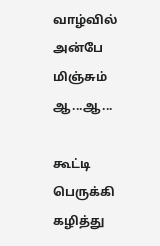வாழ்வில் அன்பே மிஞ்சும் ஆ...ஆ...

கூட்டி பெருக்கி கழித்து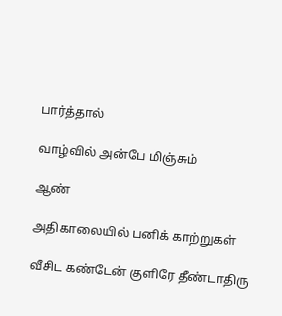பார்த்தால்

வாழ்வில் அன்பே மிஞ்சும்

ஆண்

அதிகாலையில் பனிக் காற்றுகள்

வீசிட கண்டேன் குளிரே தீண்டாதிரு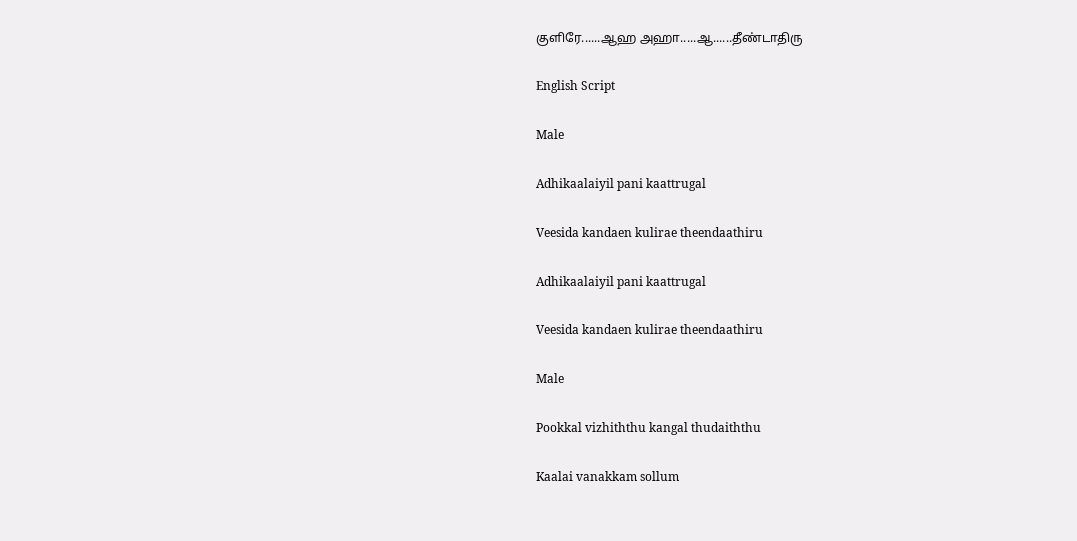குளிரே......ஆஹ அஹா.....ஆ......தீண்டாதிரு

English Script

Male

Adhikaalaiyil pani kaattrugal

Veesida kandaen kulirae theendaathiru

Adhikaalaiyil pani kaattrugal

Veesida kandaen kulirae theendaathiru

Male

Pookkal vizhiththu kangal thudaiththu

Kaalai vanakkam sollum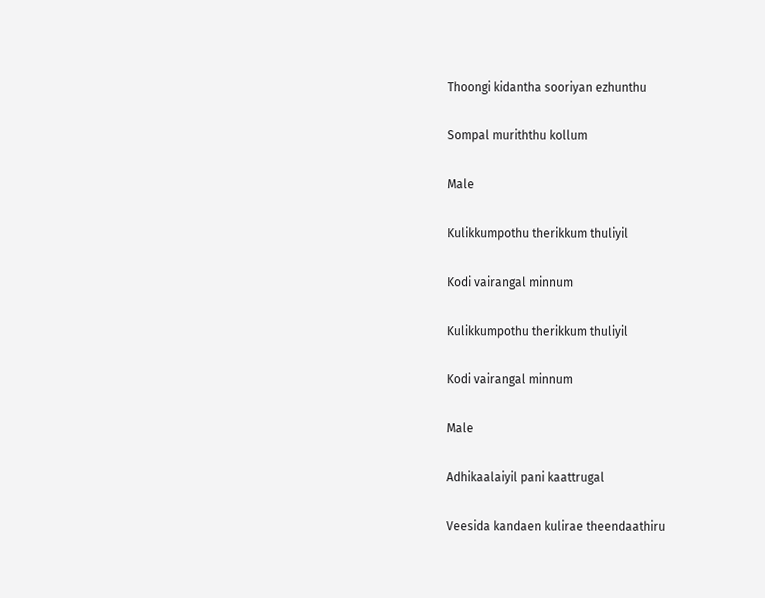Thoongi kidantha sooriyan ezhunthu

Sompal muriththu kollum

Male

Kulikkumpothu therikkum thuliyil

Kodi vairangal minnum

Kulikkumpothu therikkum thuliyil

Kodi vairangal minnum

Male

Adhikaalaiyil pani kaattrugal

Veesida kandaen kulirae theendaathiru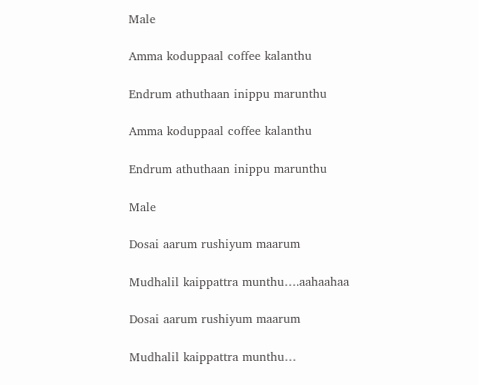Male

Amma koduppaal coffee kalanthu

Endrum athuthaan inippu marunthu

Amma koduppaal coffee kalanthu

Endrum athuthaan inippu marunthu

Male

Dosai aarum rushiyum maarum

Mudhalil kaippattra munthu….aahaahaa

Dosai aarum rushiyum maarum

Mudhalil kaippattra munthu…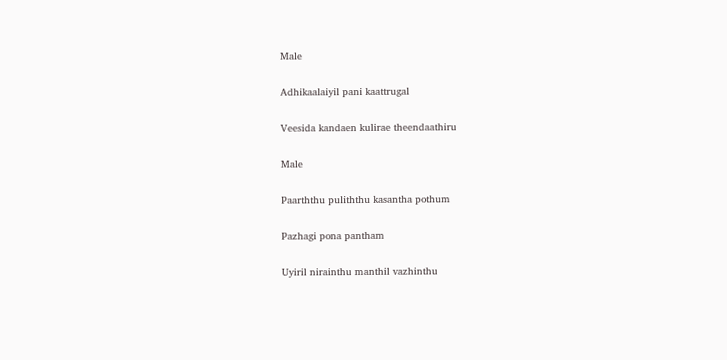Male

Adhikaalaiyil pani kaattrugal

Veesida kandaen kulirae theendaathiru

Male

Paarththu puliththu kasantha pothum

Pazhagi pona pantham

Uyiril nirainthu manthil vazhinthu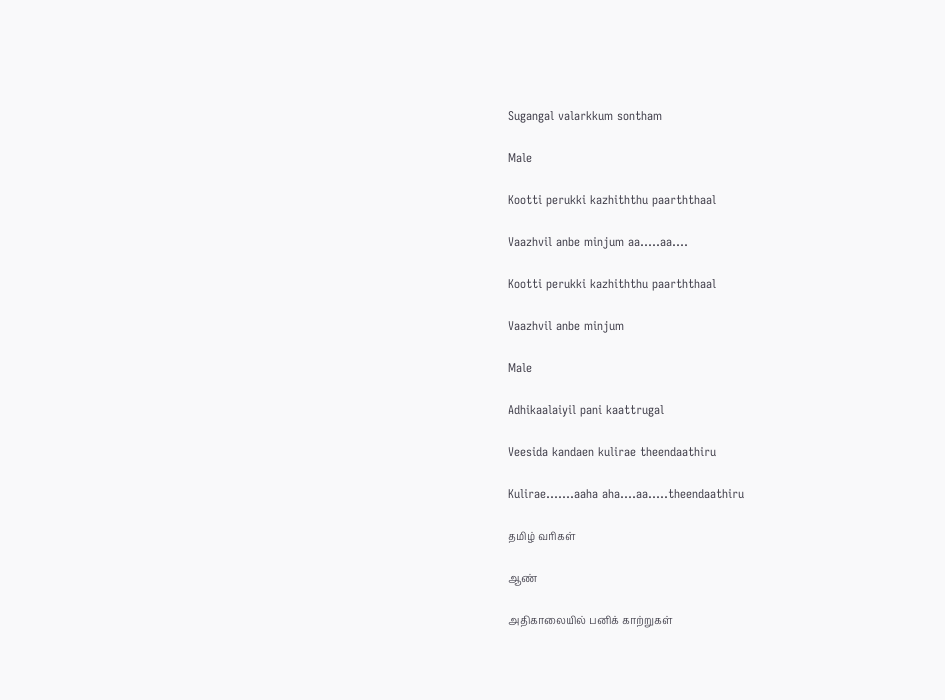Sugangal valarkkum sontham

Male

Kootti perukki kazhiththu paarththaal

Vaazhvil anbe minjum aa…..aa….

Kootti perukki kazhiththu paarththaal

Vaazhvil anbe minjum

Male

Adhikaalaiyil pani kaattrugal

Veesida kandaen kulirae theendaathiru

Kulirae…….aaha aha….aa…..theendaathiru

தமிழ் வரிகள்

ஆண்

அதிகாலையில் பனிக் காற்றுகள்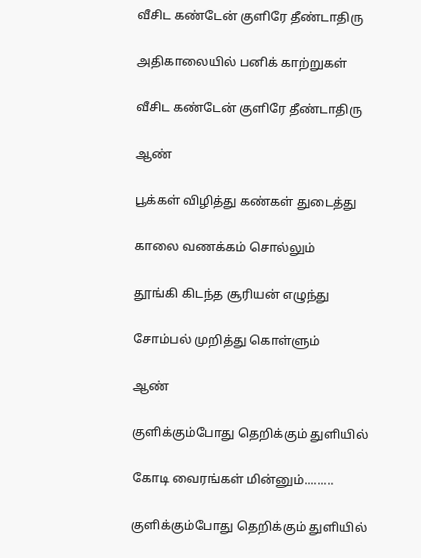வீசிட கண்டேன் குளிரே தீண்டாதிரு

அதிகாலையில் பனிக் காற்றுகள்

வீசிட கண்டேன் குளிரே தீண்டாதிரு

ஆண்

பூக்கள் விழித்து கண்கள் துடைத்து

காலை வணக்கம் சொல்லும்

தூங்கி கிடந்த சூரியன் எழுந்து

சோம்பல் முறித்து கொள்ளும்

ஆண்

குளிக்கும்போது தெறிக்கும் துளியில்

கோடி வைரங்கள் மின்னும்.........

குளிக்கும்போது தெறிக்கும் துளியில்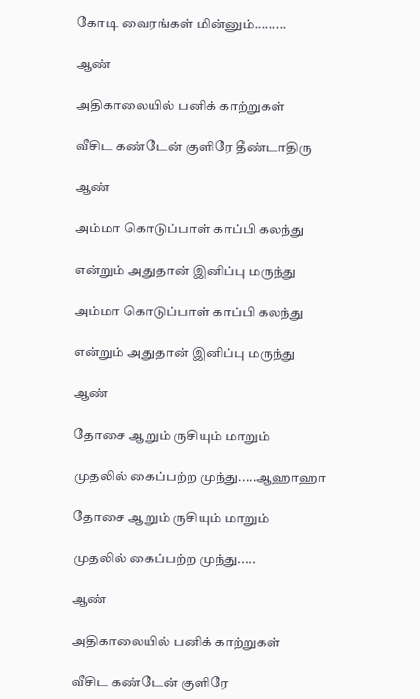கோடி வைரங்கள் மின்னும்.........

ஆண்

அதிகாலையில் பனிக் காற்றுகள்

வீசிட கண்டேன் குளிரே தீண்டாதிரு

ஆண்

அம்மா கொடுப்பாள் காப்பி கலந்து

என்றும் அதுதான் இனிப்பு மருந்து

அம்மா கொடுப்பாள் காப்பி கலந்து

என்றும் அதுதான் இனிப்பு மருந்து

ஆண்

தோசை ஆறும் ருசியும் மாறும்

முதலில் கைப்பற்ற முந்து.....ஆஹாஹா

தோசை ஆறும் ருசியும் மாறும்

முதலில் கைப்பற்ற முந்து.....

ஆண்

அதிகாலையில் பனிக் காற்றுகள்

வீசிட கண்டேன் குளிரே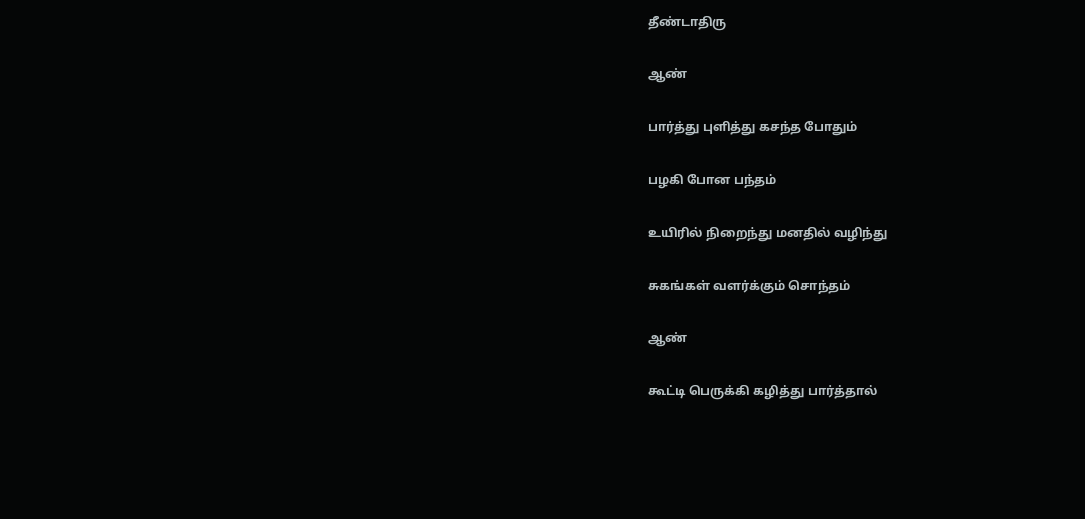தீண்டாதிரு

ஆண்

பார்த்து புளித்து கசந்த போதும்

பழகி போன பந்தம்

உயிரில் நிறைந்து மனதில் வழிந்து

சுகங்கள் வளர்க்கும் சொந்தம்

ஆண்

கூட்டி பெருக்கி கழித்து பார்த்தால்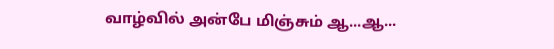வாழ்வில் அன்பே மிஞ்சும் ஆ...ஆ...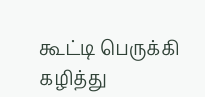கூட்டி பெருக்கி கழித்து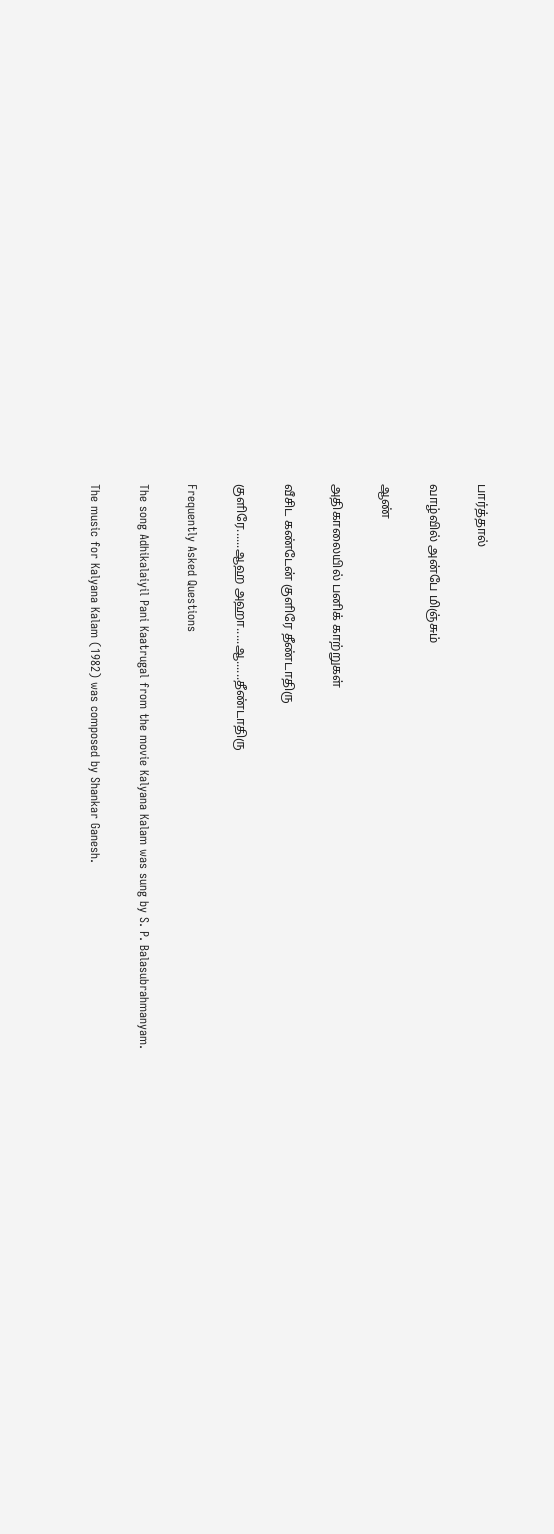பார்த்தால்

வாழ்வில் அன்பே மிஞ்சும்

ஆண்

அதிகாலையில் பனிக் காற்றுகள்

வீசிட கண்டேன் குளிரே தீண்டாதிரு

குளிரே......ஆஹ அஹா.....ஆ......தீண்டாதிரு

Frequently Asked Questions

The song Adhikalaiyil Pani Kaatrugal from the movie Kalyana Kalam was sung by S. P. Balasubrahmanyam.

The music for Kalyana Kalam (1982) was composed by Shankar Ganesh.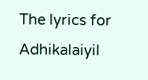The lyrics for Adhikalaiyil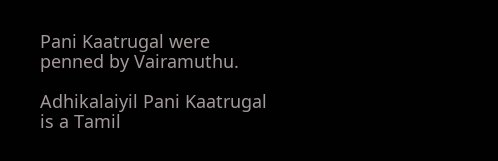Pani Kaatrugal were penned by Vairamuthu.

Adhikalaiyil Pani Kaatrugal is a Tamil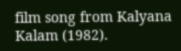film song from Kalyana Kalam (1982).